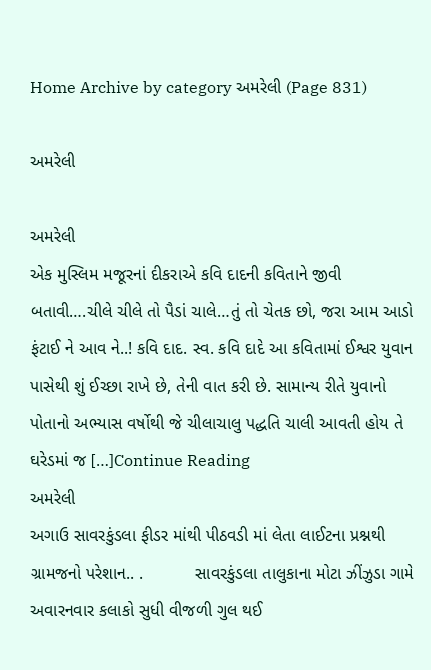Home Archive by category અમરેલી (Page 831)

અમરેલી

અમરેલી
એક મુસ્લિમ મજૂરનાં દીકરાએ કવિ દાદની કવિતાને જીવી બતાવી….ચીલે ચીલે તો પૈડાં ચાલે…તું તો ચેતક છો, જરા આમ આડો ફંટાઈ ને આવ ને..! કવિ દાદ. સ્વ. કવિ દાદે આ કવિતામાં ઈશ્વર યુવાન પાસેથી શું ઈચ્છા રાખે છે, તેની વાત કરી છે. સામાન્ય રીતે યુવાનો પોતાનો અભ્યાસ વર્ષોથી જે ચીલાચાલુ પદ્ધતિ ચાલી આવતી હોય તે ઘરેડમાં જ […]Continue Reading
અમરેલી
અગાઉ સાવરકુંડલા ફીડર માંથી પીઠવડી માં લેતા લાઈટના પ્રશ્નથી ગ્રામજનો પરેશાન.. .           સાવરકુંડલા તાલુકાના મોટા ઝીંઝુડા ગામે અવારનવાર કલાકો સુધી વીજળી ગુલ થઈ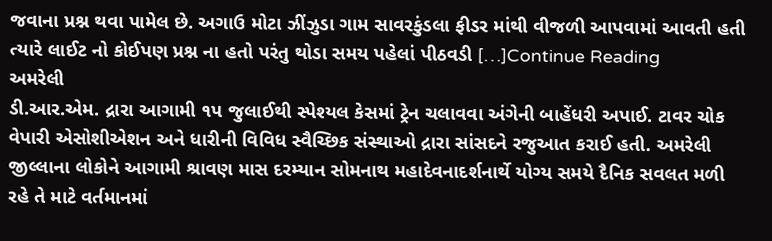જવાના પ્રશ્ન થવા પામેલ છે. અગાઉ મોટા ઝીંઝુડા ગામ સાવરકુંડલા ફીડર માંથી વીજળી આપવામાં આવતી હતી ત્યારે લાઈટ નો કોઈપણ પ્રશ્ન ના હતો પરંતુ થોડા સમય પહેલાં પીઠવડી […]Continue Reading
અમરેલી
ડી.આર.એમ. દ્રારા આગામી ૧પ જુલાઈથી સ્પેશ્યલ કેસમાં ટ્રેન ચલાવવા અંગેની બાહેંધરી અપાઈ. ટાવર ચોક વેપારી એસોશીએશન અને ધારીની વિવિધ સ્વૈચ્છિક સંસ્થાઓ દ્રારા સાંસદને રજુઆત કરાઈ હતી. અમરેલી જીલ્લાના લોકોને આગામી શ્રાવણ માસ દરમ્યાન સોમનાથ મહાદેવનાદર્શનાર્થે યોગ્ય સમયે દૈનિક સવલત મળી રહે તે માટે વર્તમાનમાં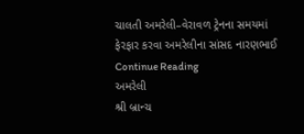ચાલતી અમરેલી–વેરાવળ ટ્રેનના સમયમાં ફેરફાર કરવા અમરેલીના સાંસદ નારણભાઈ Continue Reading
અમરેલી
શ્રી બ્રાન્ચ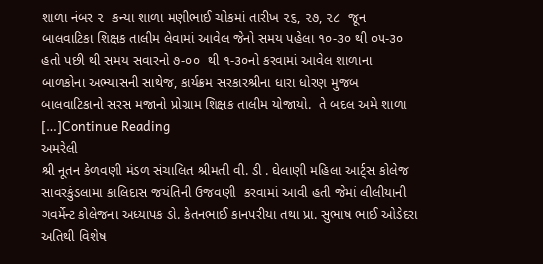શાળા નંબર ૨  કન્યા શાળા મણીભાઈ ચોકમાં તારીખ ૨૬, ૨૭, ૨૮  જૂન બાલવાટિકા શિક્ષક તાલીમ લેવામાં આવેલ જેનો સમય પહેલા ૧૦-૩૦ થી ૦૫-૩૦ હતો પછી થી સમય સવારનો ૭-૦૦  થી ૧-૩૦નો કરવામાં આવેલ શાળાના બાળકોના અભ્યાસની સાથેજ, કાર્યક્રમ સરકારશ્રીના ધારા ધોરણ મુજબ બાલવાટિકાનો સરસ મજાનો પ્રોગ્રામ શિક્ષક તાલીમ યોજાયો.  તે બદલ અમે શાળા […]Continue Reading
અમરેલી
શ્રી નૂતન કેળવણી મંડળ સંચાલિત શ્રીમતી વી. ડી . ઘેલાણી મહિલા આર્ટ્સ કોલેજ સાવરકુંડલામા કાલિદાસ જયંતિની ઉજવણી  કરવામાં આવી હતી જેમાં લીલીયાની ગવર્મેન્ટ કોલેજના અધ્યાપક ડો. કેતનભાઈ કાનપરીયા તથા પ્રા. સુભાષ ભાઈ ઓડેદરા અતિથી વિશેષ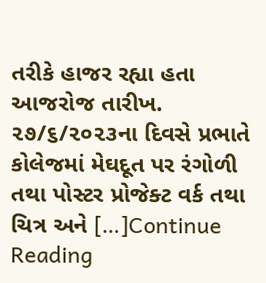તરીકે હાજર રહ્યા હતા આજરોજ તારીખ. ૨૭/૬/૨૦૨૩ના દિવસે પ્રભાતે કોલેજમાં મેઘદૂત પર રંગોળી તથા પોસ્ટર પ્રોજેક્ટ વર્ક તથા ચિત્ર અને […]Continue Reading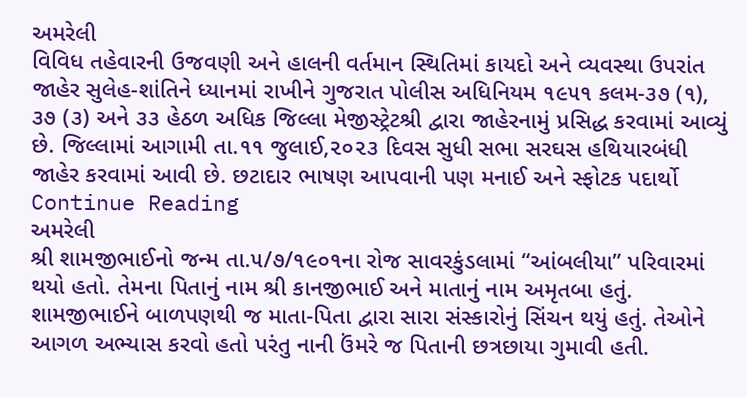અમરેલી
વિવિધ તહેવારની ઉજવણી અને હાલની વર્તમાન સ્થિતિમાં કાયદો અને વ્યવસ્થા ઉપરાંત જાહેર સુલેહ-શાંતિને ધ્યાનમાં રાખીને ગુજરાત પોલીસ અધિનિયમ ૧૯૫૧ કલમ-૩૭ (૧), ૩૭ (૩) અને ૩૩ હેઠળ અધિક જિલ્લા મેજીસ્ટ્રેટશ્રી દ્વારા જાહેરનામું પ્રસિદ્ધ કરવામાં આવ્યું છે. જિલ્લામાં આગામી તા.૧૧ જુલાઈ,૨૦૨૩ દિવસ સુધી સભા સરઘસ હથિયારબંધી જાહેર કરવામાં આવી છે. છટાદાર ભાષણ આપવાની પણ મનાઈ અને સ્ફોટક પદાર્થો Continue Reading
અમરેલી
શ્રી શામજીભાઈનો જન્મ તા.૫/૭/૧૯૦૧ના રોજ સાવરકુંડલામાં “આંબલીયા” પરિવારમાં  થયો હતો. તેમના પિતાનું નામ શ્રી કાનજીભાઈ અને માતાનું નામ અમૃતબા હતું. શામજીભાઈને બાળપણથી જ માતા-પિતા દ્વારા સારા સંસ્કારોનું સિંચન થયું હતું. તેઓને આગળ અભ્યાસ કરવો હતો પરંતુ નાની ઉંમરે જ પિતાની છત્રછાયા ગુમાવી હતી.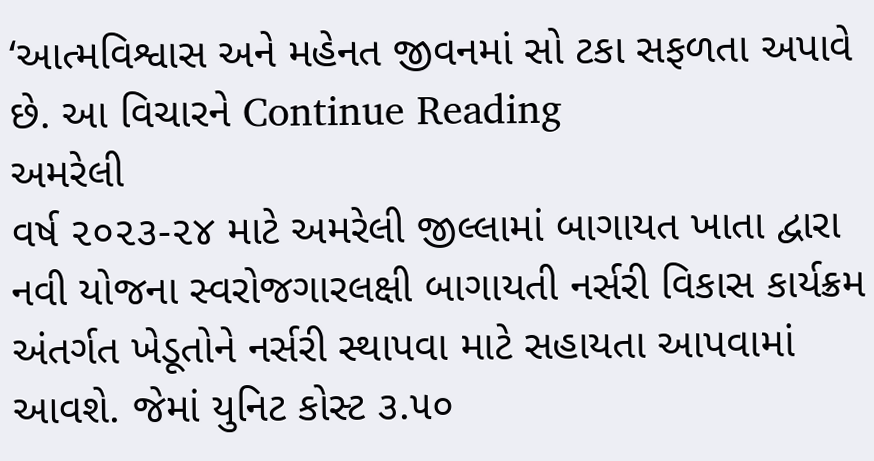‘આત્મવિશ્વાસ અને મહેનત જીવનમાં સો ટકા સફળતા અપાવે છે. આ વિચારને Continue Reading
અમરેલી
વર્ષ ૨૦૨૩-૨૪ માટે અમરેલી જીલ્લામાં બાગાયત ખાતા દ્વારા નવી યોજના સ્વરોજગારલક્ષી બાગાયતી નર્સરી વિકાસ કાર્યક્રમ અંતર્ગત ખેડૂતોને નર્સરી સ્થાપવા માટે સહાયતા આપવામાં આવશે. જેમાં યુનિટ કોસ્ટ ૩.૫૦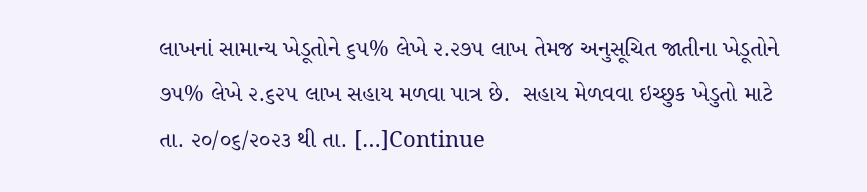લાખનાં સામાન્ય ખેડૂતોને ૬૫% લેખે ૨.૨૭૫ લાખ તેમજ અનુસૂચિત જાતીના ખેડૂતોને ૭૫% લેખે ૨.૬૨૫ લાખ સહાય મળવા પાત્ર છે.  સહાય મેળવવા ઇચ્છુક ખેડુતો માટે તા. ૨૦/૦૬/૨૦૨૩ થી તા. […]Continue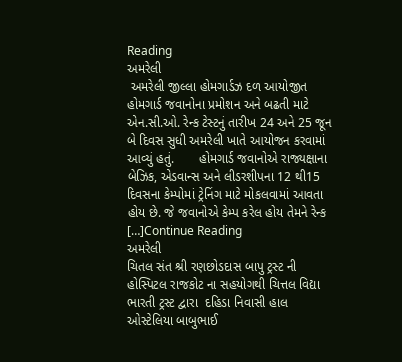Reading
અમરેલી
 અમરેલી જીલ્લા હોમગાર્ડઝ દળ આયોજીત હોમગાર્ડ જવાનોના પ્રમોશન અને બઢતી માટે એન.સી.ઓ. રેન્ક ટેસ્ટનું તારીખ 24 અને 25 જૂન બે દિવસ સુધી અમરેલી ખાતે આયોજન કરવામાં આવ્યું હતું.       હોમગાર્ડ જવાનોએ રાજ્યક્ષાના બેઝિક, એડવાન્સ અને લીડરશીપના 12 થી15 દિવસના કેમ્પોમાં ટ્રેનિંગ માટે મોકલવામાં આવતા હોય છે. જે જવાનોએ કેમ્પ કરેલ હોય તેમને રેન્ક […]Continue Reading
અમરેલી
ચિતલ સંત શ્રી રણછોડદાસ બાપુ ટ્રસ્ટ ની હોસ્પિટલ રાજકોટ ના સહયોગથી ચિત્તલ વિદ્યા ભારતી ટ્રસ્ટ દ્વારા  દહિડા નિવાસી હાલ ઓસ્ટેલિયા બાબુભાઈ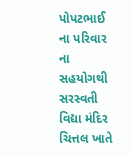પોપટભાઈ  ના પરિવાર ના સહયોગથી સરસ્વતી વિદ્યા મંદિર ચિત્તલ ખાતે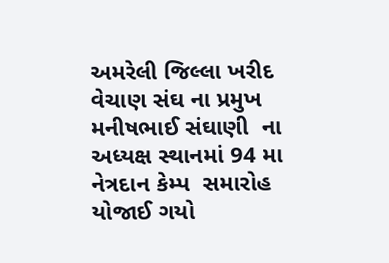અમરેલી જિલ્લા ખરીદ વેચાણ સંઘ ના પ્રમુખ મનીષભાઈ સંઘાણી  ના અધ્યક્ષ સ્થાનમાં 94 મા નેત્રદાન કેમ્પ  સમારોહ યોજાઈ ગયો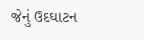જેનું ઉદઘાટન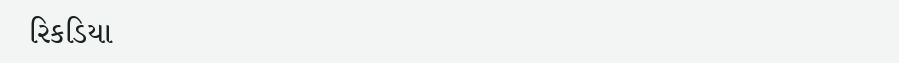રિકડિયા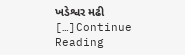ખડેશ્વર મઢી […]Continue Reading